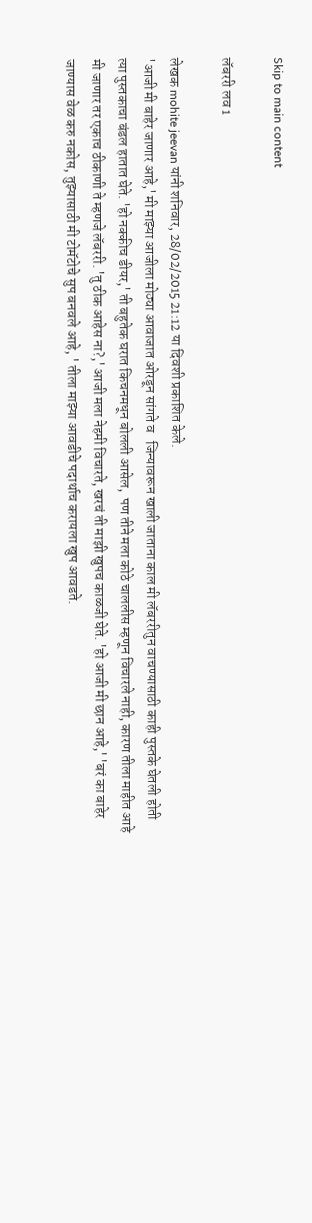Skip to main content

लॅबररी लव 1

लेखक mohite jeevan यांनी शनिवार, 28/02/2015 21:12 या दिवशी प्रकाशित केले.
'आजी मी बाहेर जाणार आहे,' मी माझ्या आजीला मोठ्या आवाजात ओरडून सांगते व   जिन्यावरून खाली जाताना काल मी लॅबररीतुन वाचण्यासाठी काही पुस्तके घेतली होती त्या पुस्तकाचा बंडल हातात घेते. 'हो नक्कीच डीयर,' ती बहुतेक घरात किचनमधून बोलली आसेल,  पण तीने मला कोठे चाललीस म्हणून विचारले नाही, कारण तीला माहीत आहे मी जाणार तर एकाच ठीकाणी ते म्हणजे लॅबररी. 'तु ठीक आहेस ना?,' आजी मला नेहमी विचारते, खरचं ती माझी खुपच काळजी घेते. 'हो आजी मी छान आहे,' 'बरं का बाहेर जाण्यास वेळ करु नकोस, तुझ्यासाठी मी टोमॅटोचे सुप बनवले आहे, ' तीला माझ्या आवडीचे पदार्थाच करायला खुप आवडते.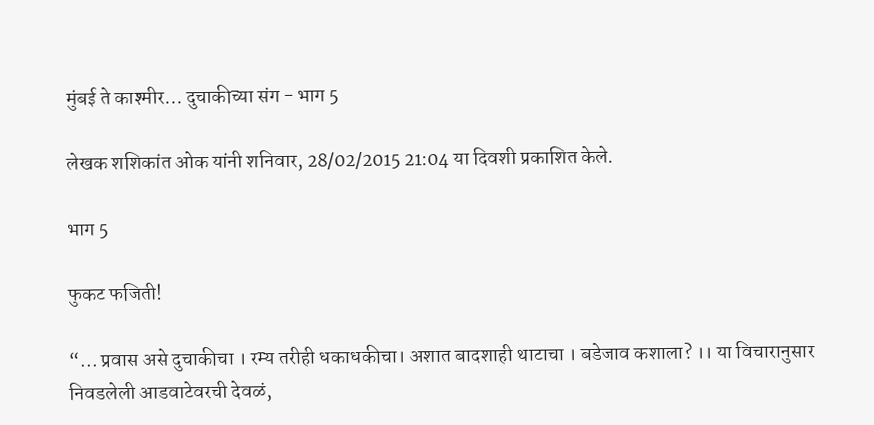मुंबई ते काश्मीर... दुचाकीच्या संग - भाग 5

लेखक शशिकांत ओक यांनी शनिवार, 28/02/2015 21:04 या दिवशी प्रकाशित केले.

भाग 5

फुकट फजिती!

“... प्रवास असे दुचाकीचा । रम्य तरीही धकाधकीचा। अशात बादशाही थाटाचा । बडेजाव कशाला? ।। या विचारानुसार निवडलेली आडवाटेवरची देवळं,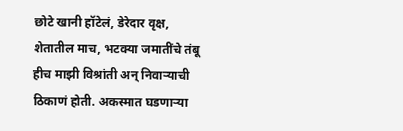छोटे खानी हॉटेलं, डेरेदार वृक्ष, शेतातील माच, भटक्या जमातींचे तंबू हीच माझी विश्रांती अन् निवाऱ्याची ठिकाणं होती. अकस्मात घडणाऱ्या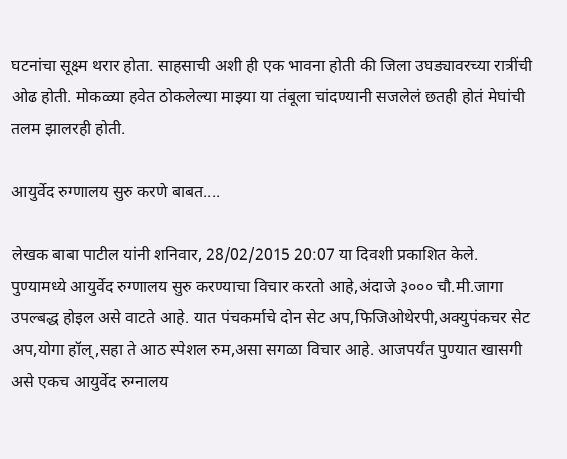घटनांचा सूक्ष्म थरार होता. साहसाची अशी ही एक भावना होती की जिला उघड्यावरच्या रात्रींची ओढ होती. मोकळ्या हवेत ठोकलेल्या माझ्या या तंबूला चांदण्यानी सजलेलं छतही होतं मेघांची तलम झालरही होती.

आयुर्वेद रुग्णालय सुरु करणे बाबत....

लेखक बाबा पाटील यांनी शनिवार, 28/02/2015 20:07 या दिवशी प्रकाशित केले.
पुण्यामध्ये आयुर्वेद रुग्णालय सुरु करण्याचा विचार करतो आहे,अंदाजे ३००० चौ.मी.जागा उपल्बद्ध होइल असे वाटते आहे. यात पंचकर्माचे दोन सेट अप,फिजिओथेरपी,अक्युपंकचर सेट अप,योगा हॉल्,सहा ते आठ स्पेशल रुम,असा सगळा विचार आहे. आजपर्यंत पुण्यात खासगी असे एकच आयुर्वेद रुग्नालय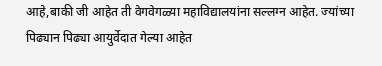आहे,बाकी जी आहेत ती वेगवेगळ्या महाविद्यालयांना सल्लग्न आहेत. ज्यांच्या पिढ्यान पिढ्या आयुर्वेदात गेल्या आहेत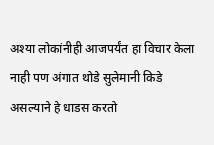अश्या लोकांनीही आजपर्यंत हा विचार केला नाही पण अंगात थोडे सुलेमानी किडे असल्याने हे धाडस करतो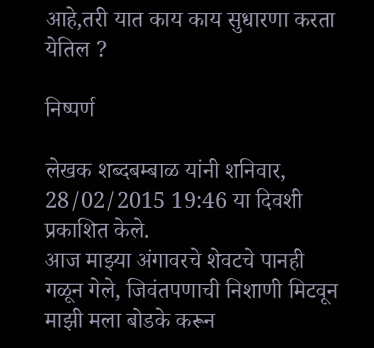आहे,तरी यात काय काय सुधारणा करता येतिल ?

निष्पर्ण

लेखक शब्दबम्बाळ यांनी शनिवार, 28/02/2015 19:46 या दिवशी प्रकाशित केले.
आज माझ्या अंगावरचे शेवटचे पानही गळून गेले, जिवंतपणाची निशाणी मिटवून माझी मला बोडके करून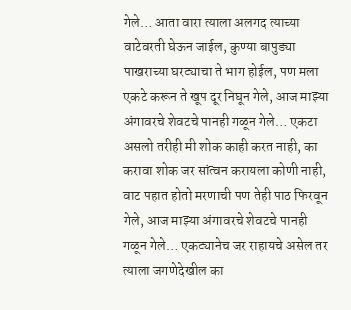गेले… आता वारा त्याला अलगद त्याच्या वाटेवरती घेऊन जाईल, कुण्या बापुड्या पाखराच्या घरट्याचा ते भाग होईल, पण मला एकटे करून ते खूप दूर निघून गेले, आज माझ्या अंगावरचे शेवटचे पानही गळून गेले… एकटा असलो तरीही मी शोक काही करत नाही, का करावा शोक जर सांत्वन करायला कोणी नाही, वाट पहात होतो मरणाची पण तेही पाठ फिरवून गेले, आज माझ्या अंगावरचे शेवटचे पानही गळून गेले… एकट्यानेच जर राहायचे असेल तर त्याला जगणेदेखील का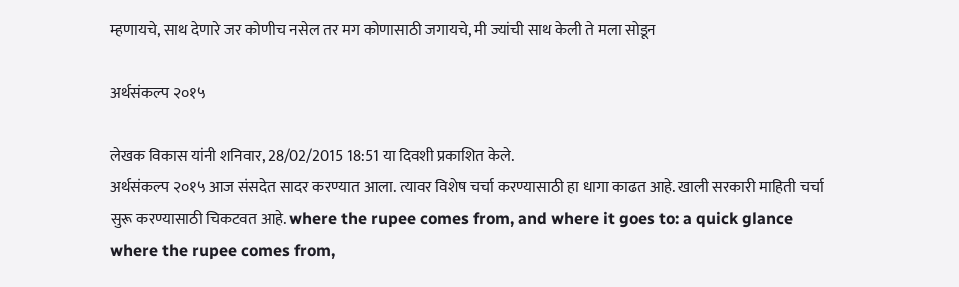म्हणायचे, साथ देणारे जर कोणीच नसेल तर मग कोणासाठी जगायचे, मी ज्यांची साथ केली ते मला सोडून

अर्थसंकल्प २०१५

लेखक विकास यांनी शनिवार, 28/02/2015 18:51 या दिवशी प्रकाशित केले.
अर्थसंकल्प २०१५ आज संसदेत सादर करण्यात आला. त्यावर विशेष चर्चा करण्यासाठी हा धागा काढत आहे. खाली सरकारी माहिती चर्चा सुरू करण्यासाठी चिकटवत आहे. where the rupee comes from, and where it goes to: a quick glance where the rupee comes from,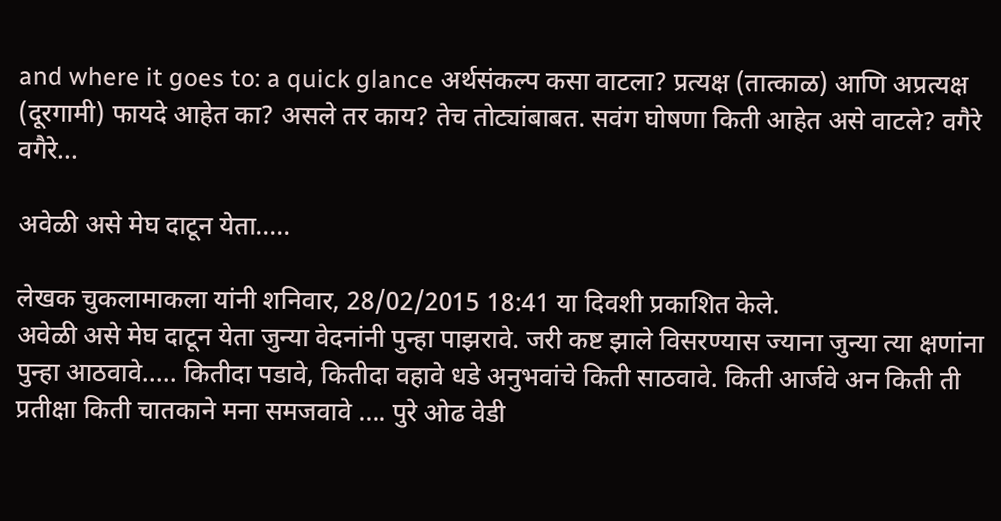and where it goes to: a quick glance अर्थसंकल्प कसा वाटला? प्रत्यक्ष (तात्काळ) आणि अप्रत्यक्ष (दूरगामी) फायदे आहेत का? असले तर काय? तेच तोट्यांबाबत. सवंग घोषणा किती आहेत असे वाटले? वगैरे वगैरे...

अवेळी असे मेघ दाटून येता.....

लेखक चुकलामाकला यांनी शनिवार, 28/02/2015 18:41 या दिवशी प्रकाशित केले.
अवेळी असे मेघ दाटून येता जुन्या वेदनांनी पुन्हा पाझरावे. जरी कष्ट झाले विसरण्यास ज्याना जुन्या त्या क्षणांना पुन्हा आठवावे..... कितीदा पडावे, कितीदा वहावे धडे अनुभवांचे किती साठवावे. किती आर्जवे अन किती ती प्रतीक्षा किती चातकाने मना समजवावे .... पुरे ओढ वेडी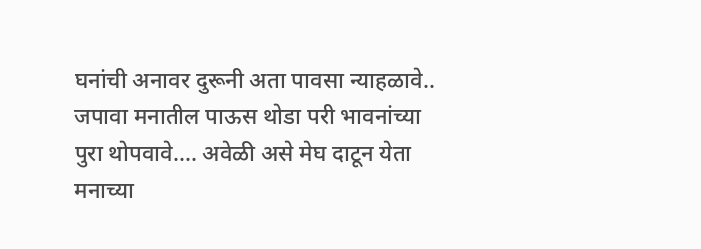घनांची अनावर दुरूनी अता पावसा न्याहळावे.. जपावा मनातील पाऊस थोडा परी भावनांच्या पुरा थोपवावे.... अवेळी असे मेघ दाटून येता मनाच्या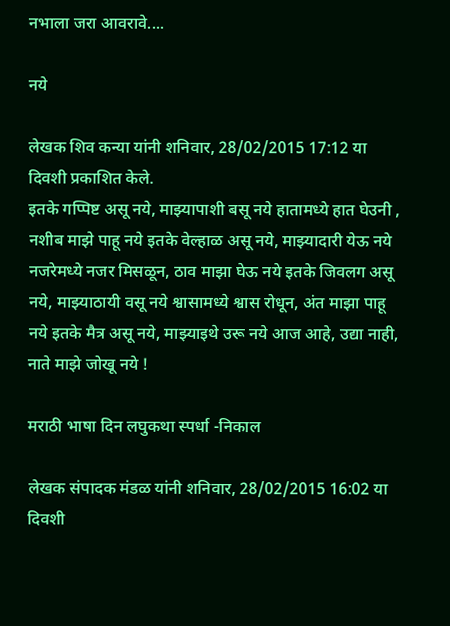नभाला जरा आवरावे....

नये

लेखक शिव कन्या यांनी शनिवार, 28/02/2015 17:12 या दिवशी प्रकाशित केले.
इतके गप्पिष्ट असू नये, माझ्यापाशी बसू नये हातामध्ये हात घेउनी , नशीब माझे पाहू नये इतके वेल्हाळ असू नये, माझ्यादारी येऊ नये नजरेमध्ये नजर मिसळून, ठाव माझा घेऊ नये इतके जिवलग असू नये, माझ्याठायी वसू नये श्वासामध्ये श्वास रोधून, अंत माझा पाहू नये इतके मैत्र असू नये, माझ्याइथे उरू नये आज आहे, उद्या नाही, नाते माझे जोखू नये !

मराठी भाषा दिन लघुकथा स्पर्धा -निकाल

लेखक संपादक मंडळ यांनी शनिवार, 28/02/2015 16:02 या दिवशी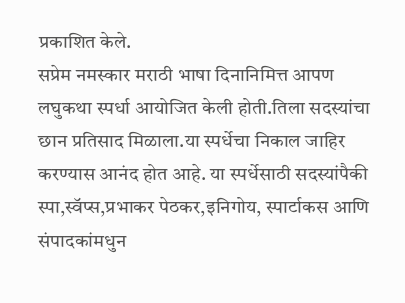प्रकाशित केले.
सप्रेम नमस्कार मराठी भाषा दिनानिमित्त आपण लघुकथा स्पर्धा आयोजित केली होती.तिला सदस्यांचा छान प्रतिसाद मिळाला.या स्पर्धेचा निकाल जाहिर करण्यास आनंद होत आहे. या स्पर्धेसाठी सदस्यांपैकी स्पा,स्वॅप्स,प्रभाकर पेठकर,इनिगोय, स्पार्टाकस आणि संपादकांमधुन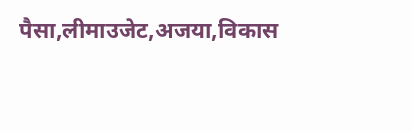पैसा,लीमाउजेट,अजया,विकास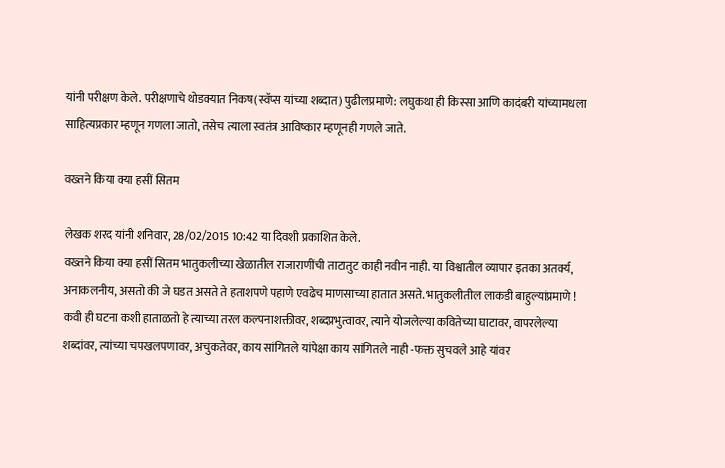यांनी परीक्षण केले. परीक्षणाचे थोडक्यात निकष(स्वॅप्स यांच्या शब्दात) पुढीलप्रमाणे: लघुकथा ही किस्सा आणि कादंबरी यांच्यामधला साहित्यप्रकार म्हणून गणला जातो, तसेच त्याला स्वतंत्र आविष्कार म्हणूनही गणले जाते.

वख्तने किया क्या हसीं सितम

लेखक शरद यांनी शनिवार, 28/02/2015 10:42 या दिवशी प्रकाशित केले.
वख्तने किया क्या हसीं सितम भातुकलीच्या खेळातील राजाराणींची ताटातुट काही नवीन नाही. या विश्वातील व्यापार इतका अतर्क्य, अनाकलनीय, असतो की जे घडत असते ते हताशपणे पहाणे एवढेच माणसाच्या हातात असते. भातुकलीतील लाकडी बाहुल्यांप्रमाणे ! कवी ही घटना कशी हाताळतो हे त्याच्या तरल कल्पनाशक्तीवर, शब्दप्रभुत्वावर, त्याने योजलेल्या कवितेच्या घाटावर, वापरलेल्या शब्दांवर, त्यांच्या चपखलपणावर, अचुकतेवर, काय सांगितले यांपेक्षा काय सांगितले नाही -फक्त सुचवले आहे यांवर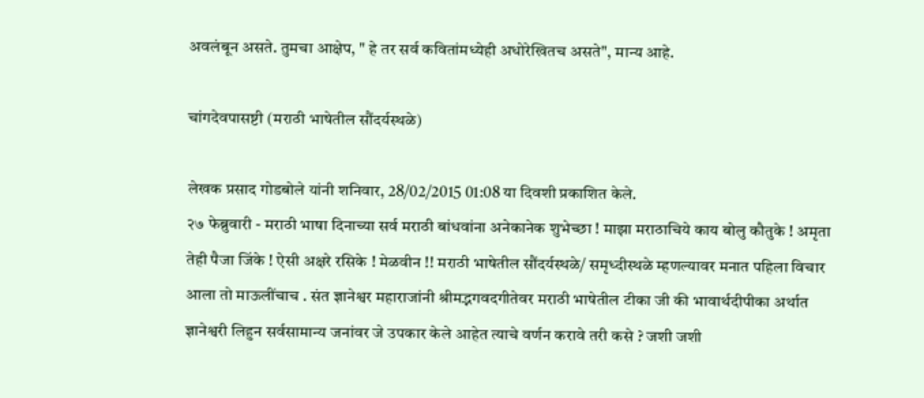अवलंबून असते. तुमचा आक्षेप, " हे तर सर्व कवितांमध्येही अधोरेखितच असते", मान्य आहे.

चांगदेवपासष्टी (मराठी भाषेतील सौंदर्यस्थळे)

लेखक प्रसाद गोडबोले यांनी शनिवार, 28/02/2015 01:08 या दिवशी प्रकाशित केले.
२७ फेब्रुवारी - मराठी भाषा दिनाच्या सर्व मराठी बांधवांना अनेकानेक शुभेच्छा ! माझा मराठाचिये काय बोलु कौतुके ! अमृता तेही पैजा जिंके ! ऐसी अक्षरे रसिके ! मेळवीन !! मराठी भाषेतील सौंदर्यस्थळे/ समृध्दीस्थळे म्हणल्यावर मनात पहिला विचार आला तो माऊलींचाच . संत ज्ञानेश्वर महाराजांनी श्रीमद्भगवदगीतेवर मराठी भाषेतील टीका जी की भावार्थदीपीका अर्थात ज्ञानेश्वरी लिहुन सर्वसामान्य जनांवर जे उपकार केले आहेत त्याचे वर्णन करावे तरी कसे ? जशी जशी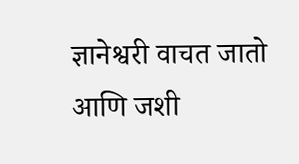ज्ञानेश्वरी वाचत जातो आणि जशी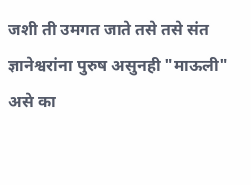जशी ती उमगत जाते तसे तसे संत ज्ञानेश्वरांना पुरुष असुनही "माऊली" असे का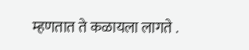म्हणतात ते कळायला लागते .